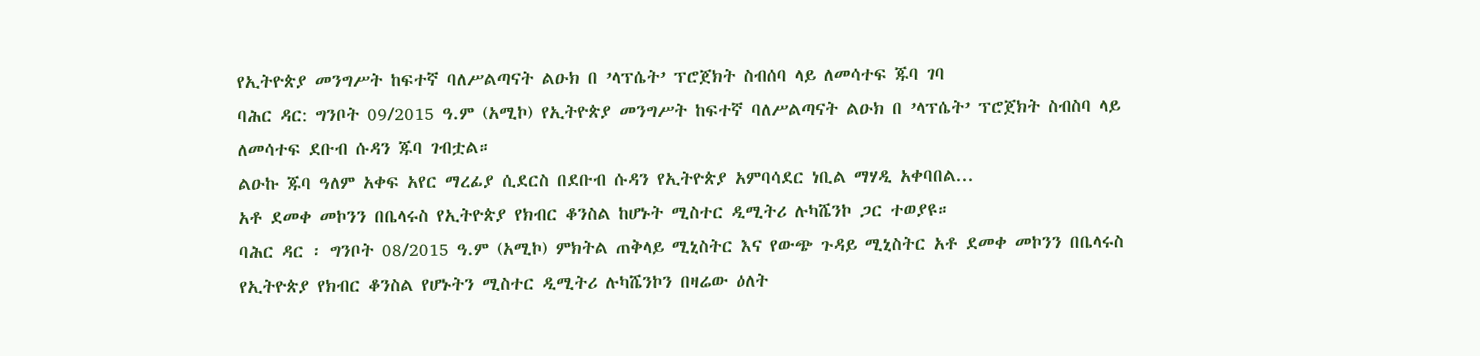የኢትዮጵያ መንግሥት ከፍተኛ ባለሥልጣናት ልዑክ በ ’ላፕሴት’ ፕሮጀክት ስብሰባ ላይ ለመሳተፍ ጁባ ገባ
ባሕር ዳር: ግንቦት 09/2015 ዓ.ም (አሚኮ) የኢትዮጵያ መንግሥት ከፍተኛ ባለሥልጣናት ልዑክ በ ’ላፕሴት’ ፕሮጀክት ስብስባ ላይ ለመሳተፍ ደቡብ ሱዳን ጁባ ገብቷል።
ልዑኩ ጁባ ዓለም አቀፍ አየር ማረፊያ ሲደርስ በደቡብ ሱዳን የኢትዮጵያ አምባሳደር ነቢል ማሃዲ አቀባበል...
አቶ ደመቀ መኮንን በቤላሩስ የኢትዮጵያ የክብር ቆንስል ከሆኑት ሚስተር ዲሚትሪ ሉካሼንኮ ጋር ተወያዩ።
ባሕር ዳር ፡ ግንቦት 08/2015 ዓ.ም (አሚኮ) ምክትል ጠቅላይ ሚኒስትር እና የውጭ ጉዳይ ሚኒስትር አቶ ደመቀ መኮንን በቤላሩስ የኢትዮጵያ የክብር ቆንስል የሆኑትን ሚስተር ዲሚትሪ ሉካሼንኮን በዛሬው ዕለት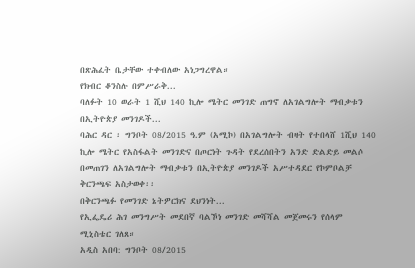በጽሕፈት ቤታቸው ተቀብለው አነጋግረዋል።
የክብር ቆንስሉ በምሥራቅ...
ባለፉት 10 ወራት 1 ሺህ 140 ኪሎ ሜትር መንገድ ጠግኖ ለአገልግሎት ማብቃቱን በኢትዮጵያ መንገዶች...
ባሕር ዳር ፡ ግንቦት 08/2015 ዓ.ም (አሚኮ) በአገልግሎት ብዛት የተበላሸ 1ሺህ 140 ኪሎ ሜትር የአስፋልት መንገድና በጦርነት ጉዳት የደረሰበትን አንድ ድልድይ መልሶ በመጠገን ለአገልግሎት ማብቃቱን በኢትዮጵያ መንገዶች አሥተዳደር የኮምቦልቻ ቅርንጫፍ አስታወቀ፡፡
በቅርንጫፉ የመንገድ ኔትዎርክና ደህንነት...
የኢፌዴሪ ሕገ መንግሥት መደበኛ ባልኾነ መንገድ መሻሻል መጀመሩን የሰላም ሚኒስቴር ገለጸ።
አዲስ አበባ: ግንቦት 08/2015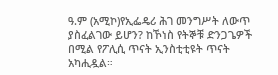ዓ.ም (አሚኮ)የኢፌዴሪ ሕገ መንግሥት ለውጥ ያስፈልገው ይሆን? ከኾነስ የትኞቹ ድንጋጌዎች በሚል የፖሊሲ ጥናት ኢንስቲቲዩት ጥናት አካሒዷል።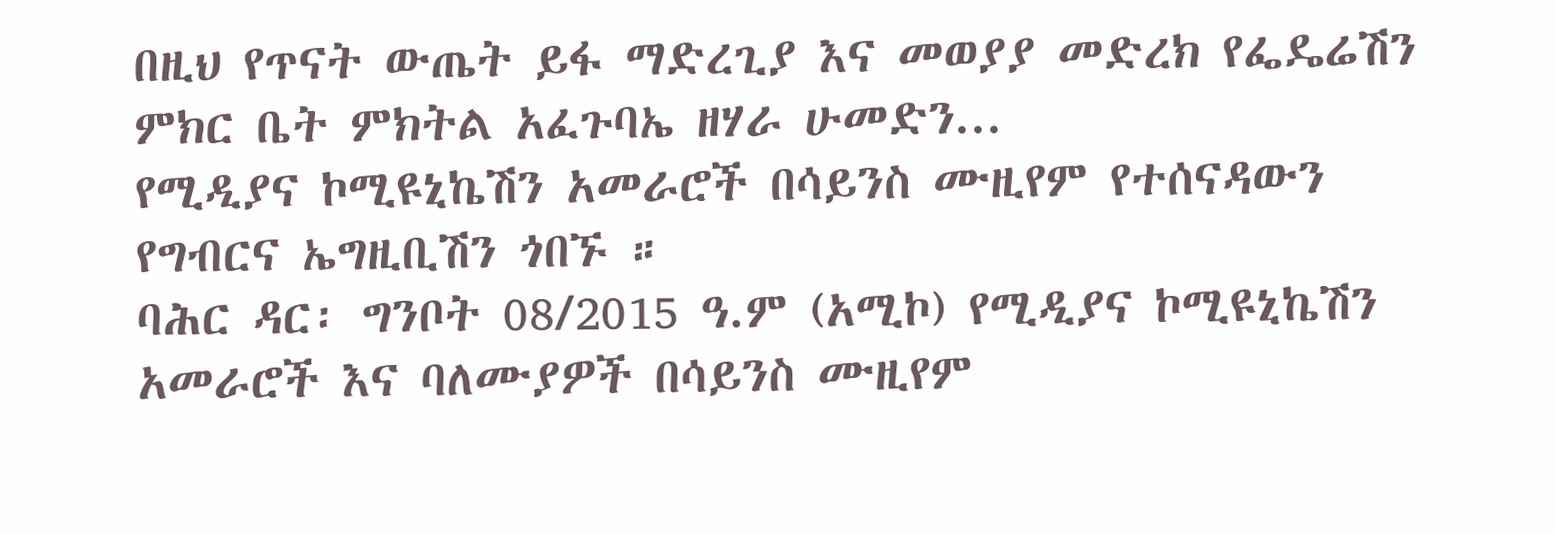በዚህ የጥናት ውጤት ይፋ ማድረጊያ እና መወያያ መድረክ የፌዴሬሽን ምክር ቤት ምክትል አፈጉባኤ ዘሃራ ሁመድን...
የሚዲያና ኮሚዩኒኬሽን አመራሮች በሳይንስ ሙዚየም የተሰናዳውን የግብርና ኤግዚቢሽን ጎበኙ ።
ባሕር ዳር፡ ግንቦት 08/2015 ዓ.ም (አሚኮ) የሚዲያና ኮሚዩኒኬሽን አመራሮች እና ባለሙያዎች በሳይንስ ሙዚየም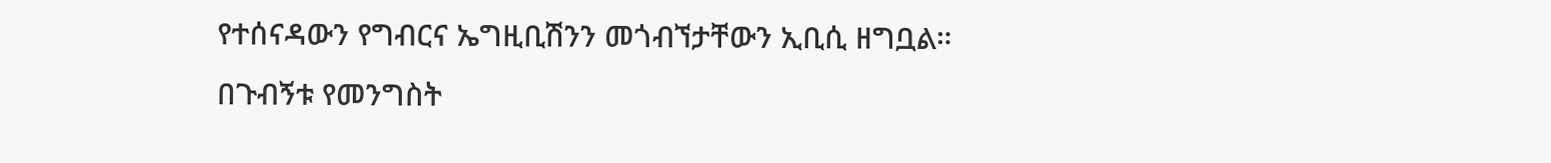የተሰናዳውን የግብርና ኤግዚቢሽንን መጎብኘታቸውን ኢቢሲ ዘግቧል።
በጉብኝቱ የመንግስት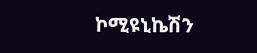ኮሚዩኒኬሽን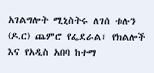አገልግሎት ሚኒስትሩ ለገሰ ቱሉን (ዶ.ር) ጨምሮ የፌደራል፣ የክልሎች እና የአዲስ አበባ ከተማ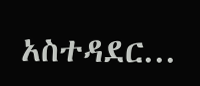አስተዳደር...